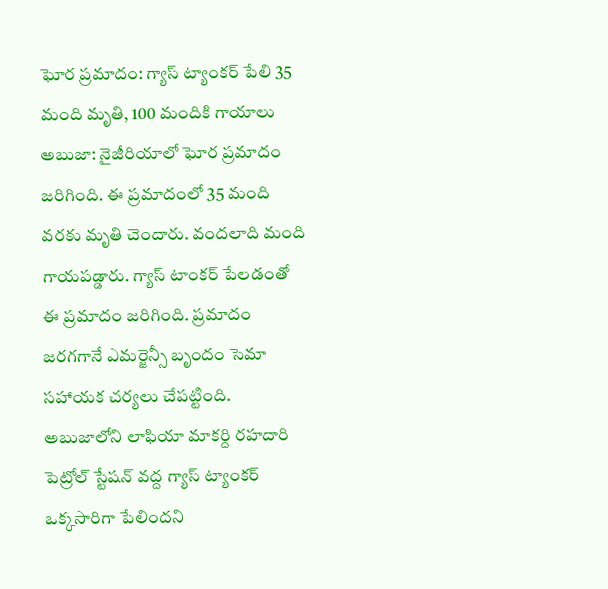ఘోర ప్రమాదం: గ్యాస్ ట్యాంకర్ పేలి 35 మంది మృతి, 100 మందికి గాయాలు
అబుజా: నైజీరియాలో ఘోర ప్రమాదం జరిగింది. ఈ ప్రమాదంలో 35 మంది వరకు మృతి చెందారు. వందలాది మంది గాయపడ్డారు. గ్యాస్ టాంకర్ పేలడంతో ఈ ప్రమాదం జరిగింది. ప్రమాదం జరగగానే ఎమర్జెన్సీ బృందం సెమా సహాయక చర్యలు చేపట్టింది.
అబుజాలోని లాఫియా మాకర్ది రహదారి పెట్రోల్ స్టేషన్ వద్ద గ్యాస్ ట్యాంకర్ ఒక్కసారిగా పేలిందని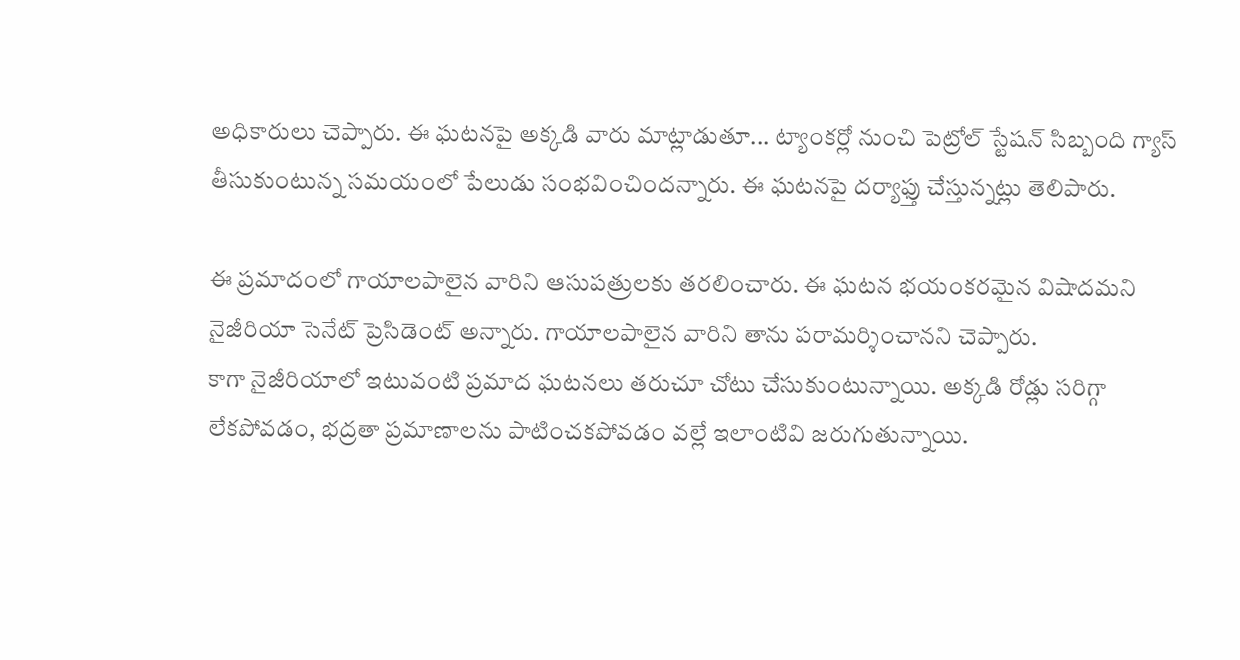అధికారులు చెప్పారు. ఈ ఘటనపై అక్కడి వారు మాట్లాడుతూ... ట్యాంకర్లో నుంచి పెట్రోల్ స్టేషన్ సిబ్బంది గ్యాస్ తీసుకుంటున్న సమయంలో పేలుడు సంభవించిందన్నారు. ఈ ఘటనపై దర్యాఫ్తు చేస్తున్నట్లు తెలిపారు.

ఈ ప్రమాదంలో గాయాలపాలైన వారిని ఆసుపత్రులకు తరలించారు. ఈ ఘటన భయంకరమైన విషాదమని నైజీరియా సెనేట్ ప్రెసిడెంట్ అన్నారు. గాయాలపాలైన వారిని తాను పరామర్శించానని చెప్పారు.
కాగా నైజీరియాలో ఇటువంటి ప్రమాద ఘటనలు తరుచూ చోటు చేసుకుంటున్నాయి. అక్కడి రోడ్లు సరిగ్గా లేకపోవడం, భద్రతా ప్రమాణాలను పాటించకపోవడం వల్లే ఇలాంటివి జరుగుతున్నాయి.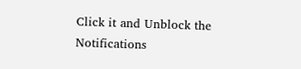Click it and Unblock the Notifications